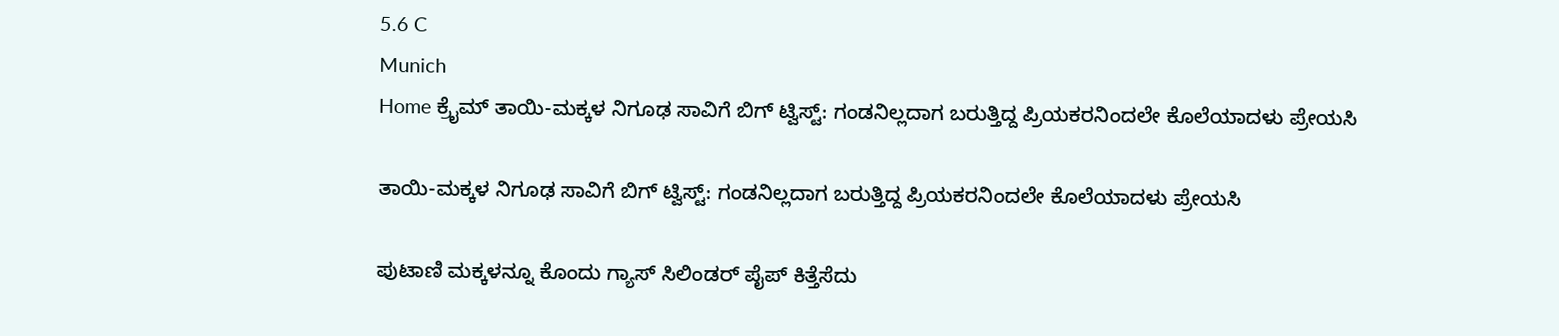5.6 C
Munich
Home ಕ್ರೈಮ್‌ ತಾಯಿ-ಮಕ್ಕಳ ನಿಗೂಢ ಸಾವಿಗೆ ಬಿಗ್ ಟ್ವಿಸ್ಟ್: ಗಂಡನಿಲ್ಲದಾಗ ಬರುತ್ತಿದ್ದ ಪ್ರಿಯಕರನಿಂದಲೇ ಕೊಲೆಯಾದಳು ಪ್ರೇಯಸಿ

ತಾಯಿ-ಮಕ್ಕಳ ನಿಗೂಢ ಸಾವಿಗೆ ಬಿಗ್ ಟ್ವಿಸ್ಟ್: ಗಂಡನಿಲ್ಲದಾಗ ಬರುತ್ತಿದ್ದ ಪ್ರಿಯಕರನಿಂದಲೇ ಕೊಲೆಯಾದಳು ಪ್ರೇಯಸಿ

ಪುಟಾಣಿ ಮಕ್ಕಳನ್ನೂ ಕೊಂದು ಗ್ಯಾಸ್ ಸಿಲಿಂಡರ್ ಪೈಪ್ ಕಿತ್ತೆಸೆದು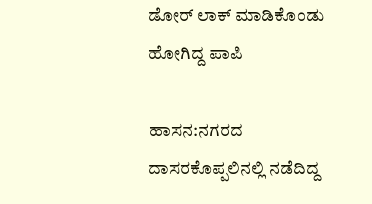ಡೋರ್ ಲಾಕ್ ಮಾಡಿಕೊಂಡು ಹೋಗಿದ್ದ ಪಾಪಿ

ಹಾಸನ:ನಗರದ ದಾಸರಕೊಪ್ಪಲಿನಲ್ಲಿ ನಡೆದಿದ್ದ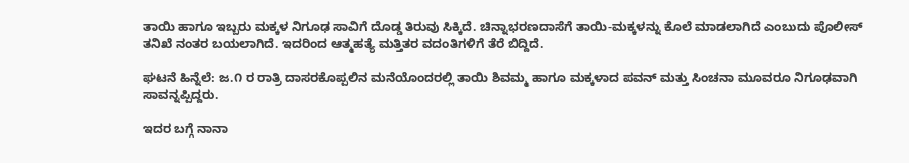ತಾಯಿ ಹಾಗೂ ಇಬ್ಬರು ಮಕ್ಕಳ ನಿಗೂಢ ಸಾವಿಗೆ ದೊಡ್ಡ ತಿರುವು ಸಿಕ್ಕಿದೆ. ಚಿನ್ನಾಭರಣದಾಸೆಗೆ ತಾಯಿ-ಮಕ್ಕಳನ್ನು ಕೊಲೆ ಮಾಡಲಾಗಿದೆ ಎಂಬುದು ಪೊಲೀಸ್ ತನಿಖೆ ನಂತರ ಬಯಲಾಗಿದೆ. ಇದರಿಂದ ಆತ್ಮಹತ್ಯೆ ಮತ್ತಿತರ ವದಂತಿಗಳಿಗೆ ತೆರೆ ಬಿದ್ದಿದೆ.

ಘಟನೆ ಹಿನ್ನೆಲೆ: ಜ.೧ ರ ರಾತ್ರಿ ದಾಸರಕೊಪ್ಪಲಿನ ಮನೆಯೊಂದರಲ್ಲಿ ತಾಯಿ ಶಿವಮ್ಮ ಹಾಗೂ ಮಕ್ಕಳಾದ ಪವನ್ ಮತ್ತು ಸಿಂಚನಾ ಮೂವರೂ ನಿಗೂಢವಾಗಿ ಸಾವನ್ನಪ್ಪಿದ್ದರು.

ಇದರ ಬಗ್ಗೆ ನಾನಾ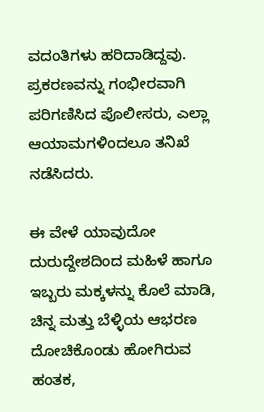ವದಂತಿಗಳು ಹರಿದಾಡಿದ್ದವು. ಪ್ರಕರಣವನ್ನು ಗಂಭೀರವಾಗಿ ಪರಿಗಣಿಸಿದ ಪೊಲೀಸರು, ಎಲ್ಲಾ ಆಯಾಮಗಳಿಂದಲೂ ತನಿಖೆ ನಡೆಸಿದರು.

ಈ ವೇಳೆ ಯಾವುದೋ ದುರುದ್ದೇಶದಿಂದ ಮಹಿಳೆ ಹಾಗೂ ಇಬ್ಬರು ಮಕ್ಕಳನ್ನು ಕೊಲೆ ಮಾಡಿ, ಚಿನ್ನ ಮತ್ತು ಬೆಳ್ಳಿಯ ಆಭರಣ ದೋಚಿಕೊಂಡು ಹೋಗಿರುವ ಹಂತಕ,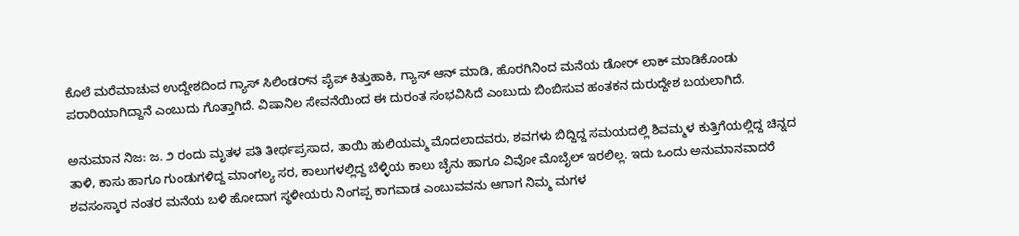ಕೊಲೆ ಮರೆಮಾಚುವ ಉದ್ದೇಶದಿಂದ ಗ್ಯಾಸ್ ಸಿಲಿಂಡರ್‌ನ ಪೈಪ್ ಕಿತ್ತುಹಾಕಿ, ಗ್ಯಾಸ್ ಆನ್ ಮಾಡಿ, ಹೊರಗಿನಿಂದ ಮನೆಯ ಡೋರ್ ಲಾಕ್ ಮಾಡಿಕೊಂಡು ಪರಾರಿಯಾಗಿದ್ದಾನೆ ಎಂಬುದು ಗೊತ್ತಾಗಿದೆ. ವಿಷಾನಿಲ ಸೇವನೆಯಿಂದ ಈ ದುರಂತ ಸಂಭವಿಸಿದೆ ಎಂಬುದು ಬಿಂಬಿಸುವ ಹಂತಕನ ದುರುದ್ದೇಶ ಬಯಲಾಗಿದೆ.

ಅನುಮಾನ ನಿಜ: ಜ. ೨ ರಂದು ಮೃತಳ ಪತಿ ತೀರ್ಥಪ್ರಸಾದ, ತಾಯಿ ಹುಲಿಯಮ್ಮ ಮೊದಲಾದವರು, ಶವಗಳು ಬಿದ್ದಿದ್ದ ಸಮಯದಲ್ಲಿ ಶಿವಮ್ಮಳ ಕುತ್ತಿಗೆಯಲ್ಲಿದ್ದ ಚಿನ್ನದ ತಾಳಿ, ಕಾಸು ಹಾಗೂ ಗುಂಡುಗಳಿದ್ದ ಮಾಂಗಲ್ಯ ಸರ, ಕಾಲುಗಳಲ್ಲಿದ್ದ ಬೆಳ್ಳಿಯ ಕಾಲು ಚೈನು ಹಾಗೂ ವಿವೋ ಮೊಬೈಲ್ ಇರಲಿಲ್ಲ. ಇದು ಒಂದು ಅನುಮಾನವಾದರೆ ಶವಸಂಸ್ಕಾರ ನಂತರ ಮನೆಯ ಬಳಿ ಹೋದಾಗ ಸ್ಥಳೀಯರು ನಿಂಗಪ್ಪ ಕಾಗವಾಡ ಎಂಬುವವನು ಆಗಾಗ ನಿಮ್ಮ ಮಗಳ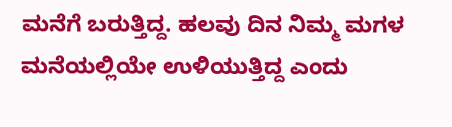ಮನೆಗೆ ಬರುತ್ತಿದ್ದ. ಹಲವು ದಿನ ನಿಮ್ಮ ಮಗಳ ಮನೆಯಲ್ಲಿಯೇ ಉಳಿಯುತ್ತಿದ್ದ ಎಂದು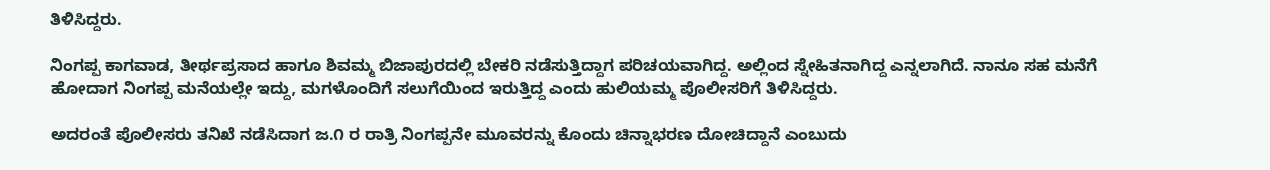ತಿಳಿಸಿದ್ದರು.

ನಿಂಗಪ್ಪ ಕಾಗವಾಡ, ತೀರ್ಥಪ್ರಸಾದ ಹಾಗೂ ಶಿವಮ್ಮ ಬಿಜಾಪುರದಲ್ಲಿ ಬೇಕರಿ ನಡೆಸುತ್ತಿದ್ದಾಗ ಪರಿಚಯವಾಗಿದ್ದ. ಅಲ್ಲಿಂದ ಸ್ನೇಹಿತನಾಗಿದ್ದ ಎನ್ನಲಾಗಿದೆ. ನಾನೂ ಸಹ ಮನೆಗೆ ಹೋದಾಗ ನಿಂಗಪ್ಪ ಮನೆಯಲ್ಲೇ ಇದ್ದು, ಮಗಳೊಂದಿಗೆ ಸಲುಗೆಯಿಂದ ಇರುತ್ತಿದ್ದ ಎಂದು ಹುಲಿಯಮ್ಮ ಪೊಲೀಸರಿಗೆ ತಿಳಿಸಿದ್ದರು.

ಅದರಂತೆ ಪೊಲೀಸರು ತನಿಖೆ ನಡೆಸಿದಾಗ ಜ.೧ ರ ರಾತ್ರಿ ನಿಂಗಪ್ಪನೇ ಮೂವರನ್ನು ಕೊಂದು ಚಿನ್ನಾಭರಣ ದೋಚಿದ್ದಾನೆ ಎಂಬುದು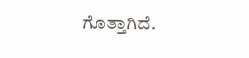ಗೊತ್ತಾಗಿದೆ.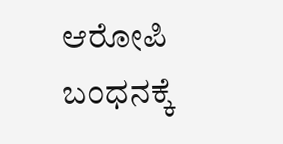ಆರೋಪಿ ಬಂಧನಕ್ಕೆ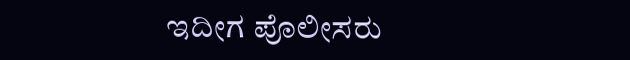ಇದೀಗ ಪೊಲೀಸರು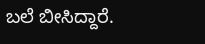ಬಲೆ ಬೀಸಿದ್ದಾರೆ.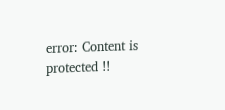error: Content is protected !!